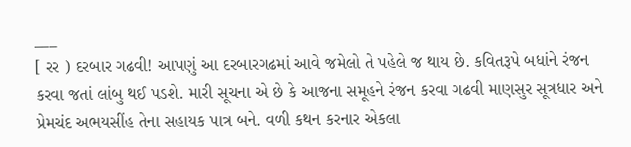___
[ રર ) દરબાર ગઢવી! આપણું આ દરબારગઢમાં આવે જમેલો તે પહેલે જ થાય છે. કવિતરૂપે બધાંને રંજન કરવા જતાં લાંબુ થઈ પડશે. મારી સૂચના એ છે કે આજના સમૂહને રંજન કરવા ગઢવી માણસુર સૂત્રધાર અને પ્રેમચંદ અભયસીંહ તેના સહાયક પાત્ર બને. વળી કથન કરનાર એકલા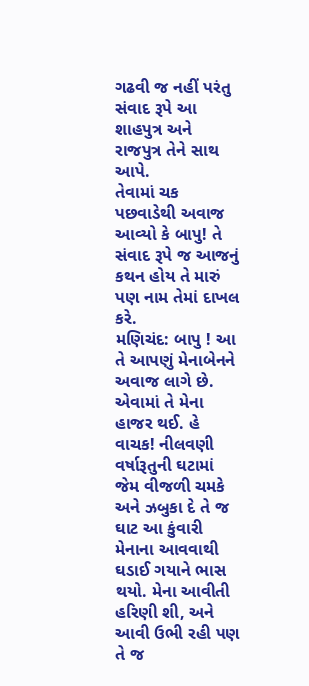ગઢવી જ નહીં પરંતુ સંવાદ રૂપે આ શાહપુત્ર અને રાજપુત્ર તેને સાથ આપે.
તેવામાં ચક પછવાડેથી અવાજ આવ્યો કે બાપુ! તે સંવાદ રૂપે જ આજનું કથન હોય તે મારું પણ નામ તેમાં દાખલ કરે.
મણિચંદ: બાપુ ! આ તે આપણું મેનાબેનને અવાજ લાગે છે.
એવામાં તે મેના હાજર થઈ. હે વાચક! નીલવણી વર્ષારૂતુની ઘટામાં જેમ વીજળી ચમકે અને ઝબુકા દે તે જ ઘાટ આ કુંવારી મેનાના આવવાથી ઘડાઈ ગયાને ભાસ થયો. મેના આવીતી હરિણી શી, અને આવી ઉભી રહી પણ તે જ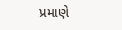પ્રમાણે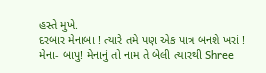હસ્તે મુખે.
દરબાર મેનાબા ! ત્યારે તમે પણ એક પાત્ર બનશે ખરાં !
મેના- બાપુ! મેનાનું તો નામ તે બેલી ત્યારથી Shree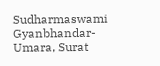Sudharmaswami Gyanbhandar-Umara, Surat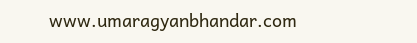www.umaragyanbhandar.com